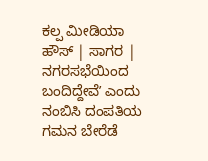ಕಲ್ಪ ಮೀಡಿಯಾ ಹೌಸ್ | ಸಾಗರ |
ನಗರಸಭೆಯಿಂದ ಬಂದಿದ್ದೇವೆʼ ಎಂದು ನಂಬಿಸಿ ದಂಪತಿಯ ಗಮನ ಬೇರೆಡೆ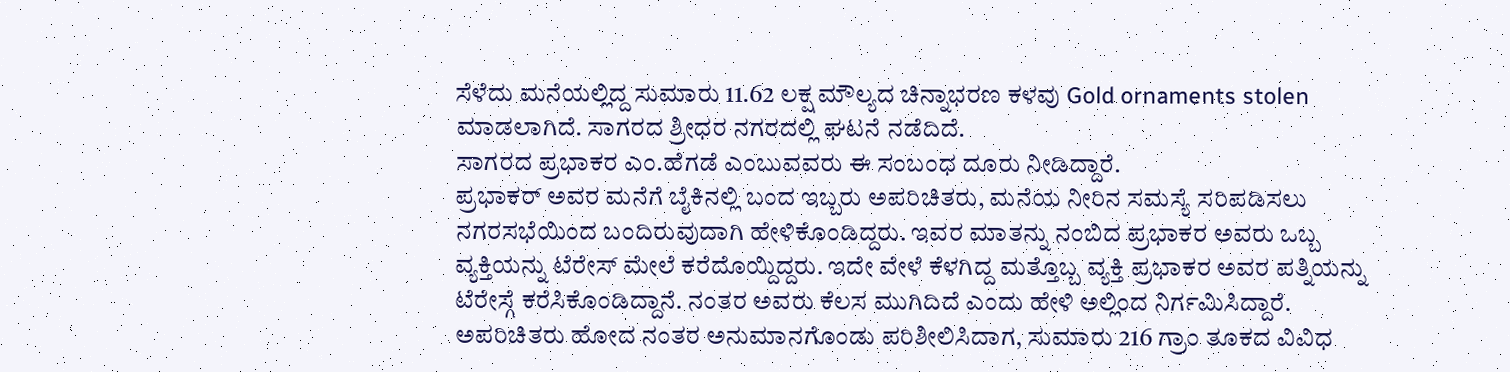ಸೆಳೆದು ಮನೆಯಲ್ಲಿದ್ದ ಸುಮಾರು 11.62 ಲಕ್ಷ ಮೌಲ್ಯದ ಚಿನ್ನಾಭರಣ ಕಳವು Gold ornaments stolen ಮಾಡಲಾಗಿದೆ. ಸಾಗರದ ಶ್ರೀಧರ ನಗರದಲ್ಲಿ ಘಟನೆ ನಡೆದಿದೆ.
ಸಾಗರದ ಪ್ರಭಾಕರ ಎಂ.ಹೆಗಡೆ ಎಂಬುವವರು ಈ ಸಂಬಂಧ ದೂರು ನೀಡಿದ್ದಾರೆ.
ಪ್ರಭಾಕರ್ ಅವರ ಮನೆಗೆ ಬೈಕಿನಲ್ಲಿ ಬಂದ ಇಬ್ಬರು ಅಪರಿಚಿತರು, ಮನೆಯ ನೀರಿನ ಸಮಸ್ಯೆ ಸರಿಪಡಿಸಲು ನಗರಸಭೆಯಿಂದ ಬಂದಿರುವುದಾಗಿ ಹೇಳಿಕೊಂಡಿದ್ದರು. ಇವರ ಮಾತನ್ನು ನಂಬಿದ ಪ್ರಭಾಕರ ಅವರು ಒಬ್ಬ ವ್ಯಕ್ತಿಯನ್ನು ಟೆರೇಸ್ ಮೇಲೆ ಕರೆದೊಯ್ದಿದ್ದರು. ಇದೇ ವೇಳೆ ಕೆಳಗಿದ್ದ ಮತ್ತೊಬ್ಬ ವ್ಯಕ್ತಿ ಪ್ರಭಾಕರ ಅವರ ಪತ್ನಿಯನ್ನು ಟೆರೇಸ್ಗೆ ಕರೆಸಿಕೊಂಡಿದ್ದಾನೆ. ನಂತರ ಅವರು ಕೆಲಸ ಮುಗಿದಿದೆ ಎಂದು ಹೇಳಿ ಅಲ್ಲಿಂದ ನಿರ್ಗಮಿಸಿದ್ದಾರೆ.
ಅಪರಿಚಿತರು ಹೋದ ನಂತರ ಅನುಮಾನಗೊಂಡು ಪರಿಶೀಲಿಸಿದಾಗ, ಸುಮಾರು 216 ಗ್ರಾಂ ತೂಕದ ವಿವಿಧ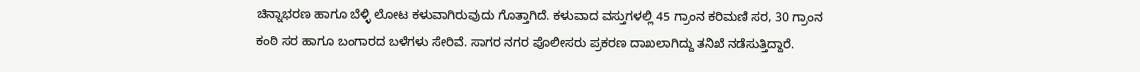ಚಿನ್ನಾಭರಣ ಹಾಗೂ ಬೆಳ್ಳಿ ಲೋಟ ಕಳುವಾಗಿರುವುದು ಗೊತ್ತಾಗಿದೆ. ಕಳುವಾದ ವಸ್ತುಗಳಲ್ಲಿ 45 ಗ್ರಾಂನ ಕರಿಮಣಿ ಸರ, 30 ಗ್ರಾಂನ ಕಂಠಿ ಸರ ಹಾಗೂ ಬಂಗಾರದ ಬಳೆಗಳು ಸೇರಿವೆ. ಸಾಗರ ನಗರ ಪೊಲೀಸರು ಪ್ರಕರಣ ದಾಖಲಾಗಿದ್ದು ತನಿಖೆ ನಡೆಸುತ್ತಿದ್ದಾರೆ.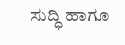ಸುದ್ಧಿ ಹಾಗೂ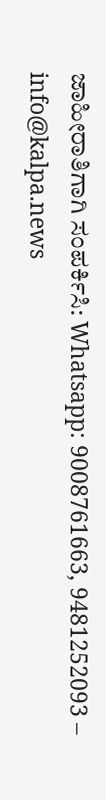ಜಾಹೀರಾತಿಗಾಗಿ ಸಂಪರ್ಕಿಸಿ: Whatsapp: 9008761663, 9481252093 – info@kalpa.news